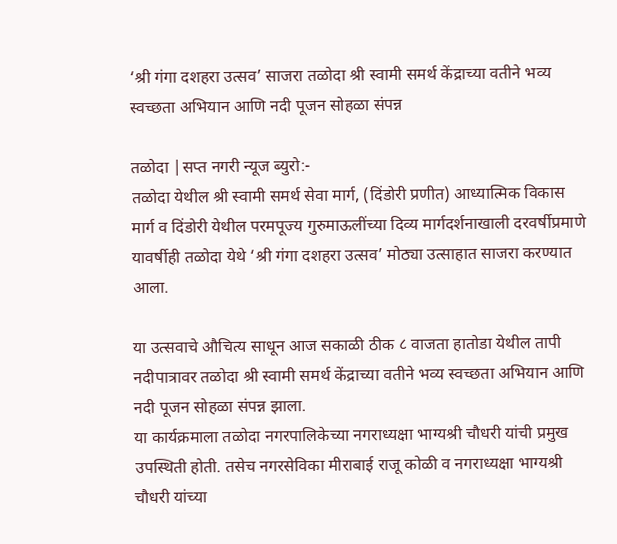‘श्री गंगा दशहरा उत्सव’ साजरा तळोदा श्री स्वामी समर्थ केंद्राच्या वतीने भव्य स्वच्छता अभियान आणि नदी पूजन सोहळा संपन्न

तळोदा |सप्त नगरी न्यूज ब्युरो:-
तळोदा येथील श्री स्वामी समर्थ सेवा मार्ग, (दिंडोरी प्रणीत) आध्यात्मिक विकास मार्ग व दिंडोरी येथील परमपूज्य गुरुमाऊलींच्या दिव्य मार्गदर्शनाखाली दरवर्षीप्रमाणे यावर्षीही तळोदा येथे ‘श्री गंगा दशहरा उत्सव’ मोठ्या उत्साहात साजरा करण्यात आला.

या उत्सवाचे औचित्य साधून आज सकाळी ठीक ८ वाजता हातोडा येथील तापी नदीपात्रावर तळोदा श्री स्वामी समर्थ केंद्राच्या वतीने भव्य स्वच्छता अभियान आणि नदी पूजन सोहळा संपन्न झाला.
या कार्यक्रमाला तळोदा नगरपालिकेच्या नगराध्यक्षा भाग्यश्री चौधरी यांची प्रमुख उपस्थिती होती. तसेच नगरसेविका मीराबाई राजू कोळी व नगराध्यक्षा भाग्यश्री चौधरी यांच्या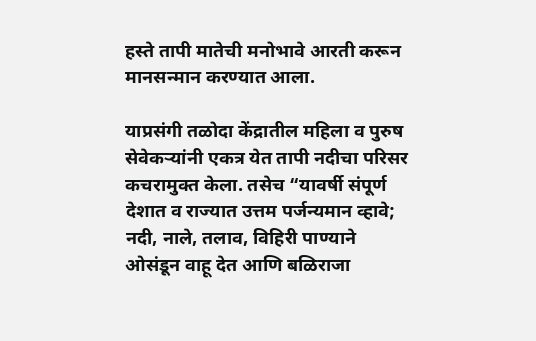हस्ते तापी मातेची मनोभावे आरती करून मानसन्मान करण्यात आला.

याप्रसंगी तळोदा केंद्रातील महिला व पुरुष सेवेकऱ्यांनी एकत्र येत तापी नदीचा परिसर कचरामुक्त केला. तसेच “यावर्षी संपूर्ण देशात व राज्यात उत्तम पर्जन्यमान व्हावे; नदी, नाले, तलाव, विहिरी पाण्याने ओसंडून वाहू देत आणि बळिराजा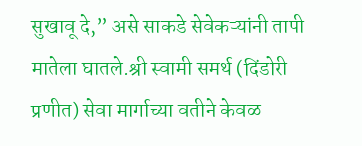सुखावू दे,” असे साकडे सेवेकऱ्यांनी तापी मातेला घातले.श्री स्वामी समर्थ (दिंडोरी प्रणीत) सेवा मार्गाच्या वतीने केवळ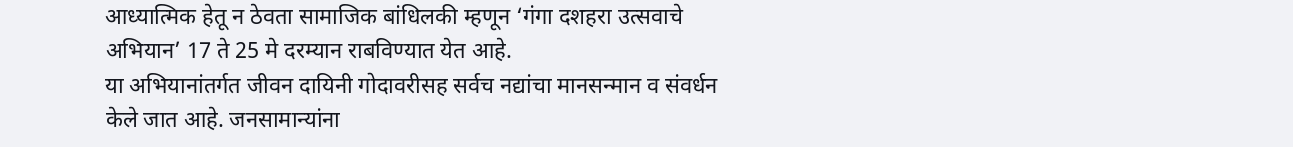आध्यात्मिक हेतू न ठेवता सामाजिक बांधिलकी म्हणून ‘गंगा दशहरा उत्सवाचे अभियान’ 17 ते 25 मे दरम्यान राबविण्यात येत आहे.
या अभियानांतर्गत जीवन दायिनी गोदावरीसह सर्वच नद्यांचा मानसन्मान व संवर्धन केले जात आहे. जनसामान्यांना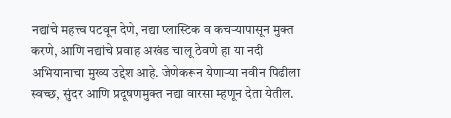नद्यांचे महत्त्व पटवून देणे, नद्या प्लास्टिक व कचऱ्यापासून मुक्त करणे, आणि नद्यांचे प्रवाह अखंड चालू ठेवणे हा या नदी अभियानाचा मुख्य उद्देश आहे. जेणेकरून येणाऱ्या नवीन पिढीला स्वच्छ, सुंदर आणि प्रदूषणमुक्त नद्या वारसा म्हणून देता येतील.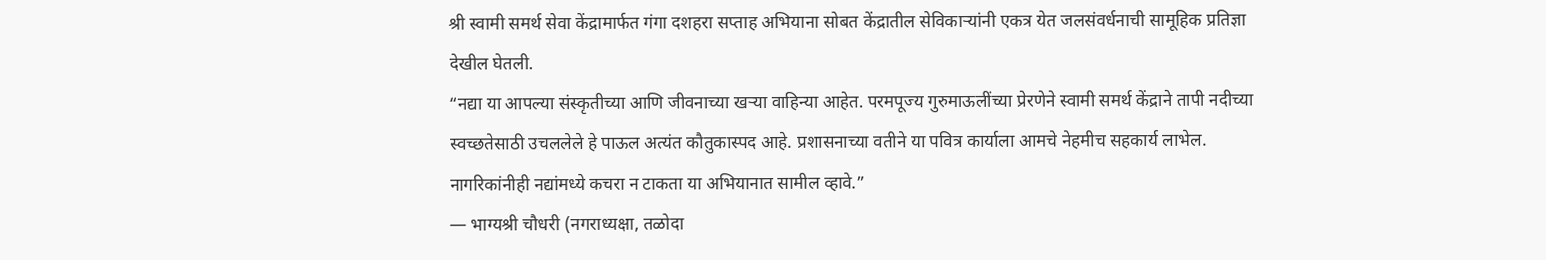श्री स्वामी समर्थ सेवा केंद्रामार्फत गंगा दशहरा सप्ताह अभियाना सोबत केंद्रातील सेविकाऱ्यांनी एकत्र येत जलसंवर्धनाची सामूहिक प्रतिज्ञा देखील घेतली.
“नद्या या आपल्या संस्कृतीच्या आणि जीवनाच्या खऱ्या वाहिन्या आहेत. परमपूज्य गुरुमाऊलींच्या प्रेरणेने स्वामी समर्थ केंद्राने तापी नदीच्या स्वच्छतेसाठी उचललेले हे पाऊल अत्यंत कौतुकास्पद आहे. प्रशासनाच्या वतीने या पवित्र कार्याला आमचे नेहमीच सहकार्य लाभेल. नागरिकांनीही नद्यांमध्ये कचरा न टाकता या अभियानात सामील व्हावे.”
— भाग्यश्री चौधरी (नगराध्यक्षा, तळोदा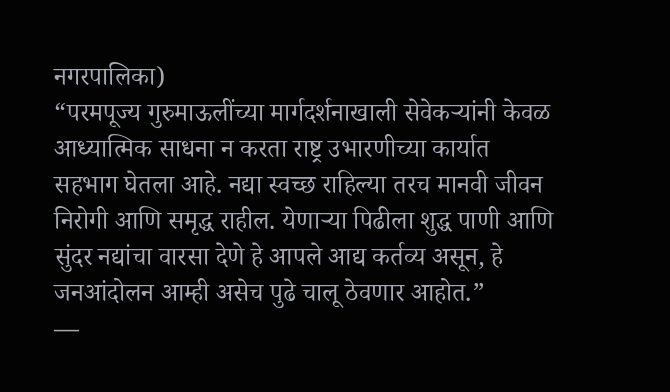नगरपालिका)
“परमपूज्य गुरुमाऊलींच्या मार्गदर्शनाखाली सेवेकऱ्यांनी केवळ आध्यात्मिक साधना न करता राष्ट्र उभारणीच्या कार्यात सहभाग घेतला आहे. नद्या स्वच्छ राहिल्या तरच मानवी जीवन निरोगी आणि समृद्ध राहील. येणाऱ्या पिढीला शुद्ध पाणी आणि सुंदर नद्यांचा वारसा देणे हे आपले आद्य कर्तव्य असून, हे जनआंदोलन आम्ही असेच पुढे चालू ठेवणार आहोत.”
—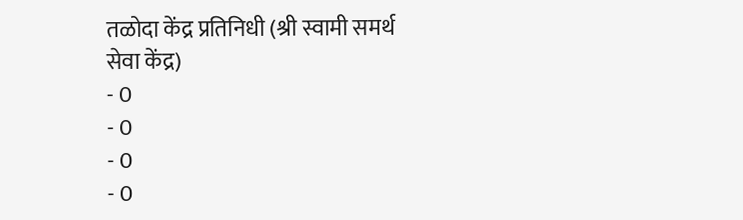तळोदा केंद्र प्रतिनिधी (श्री स्वामी समर्थ सेवा केंद्र)
- 0
- 0
- 0
- 0